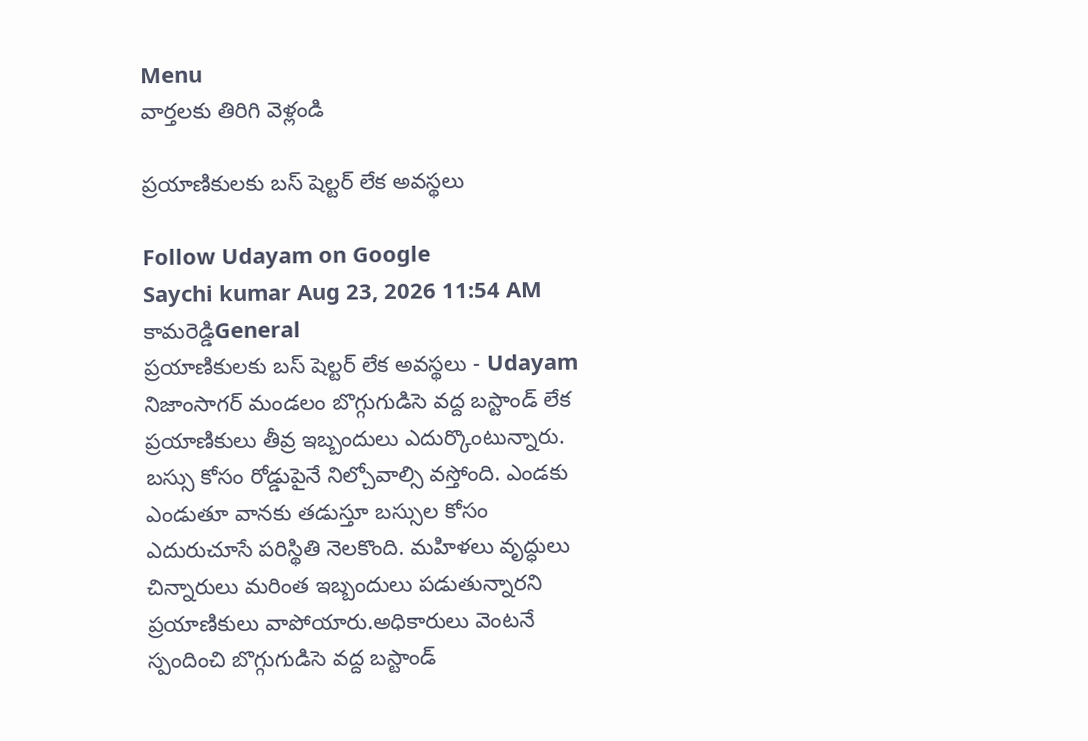Menu
వార్తలకు తిరిగి వెళ్లండి

ప్రయాణికులకు బస్ షెల్టర్ లేక అవస్థలు

Follow Udayam on Google
Saychi kumar Aug 23, 2026 11:54 AM కామరెడ్డిGeneral
ప్రయాణికులకు బస్ షెల్టర్ లేక అవస్థలు - Udayam
నిజాంసాగర్ మండలం బొగ్గుగుడిసె వద్ద బస్టాండ్ లేక ప్రయాణికులు తీవ్ర ఇబ్బందులు ఎదుర్కొంటున్నారు. బస్సు కోసం రోడ్డుపైనే నిల్చోవాల్సి వస్తోంది. ఎండకు ఎండుతూ వానకు తడుస్తూ బస్సుల కోసం ఎదురుచూసే పరిస్థితి నెలకొంది. మహిళలు వృద్ధులు చిన్నారులు మరింత ఇబ్బందులు పడుతున్నారని ప్రయాణికులు వాపోయారు.అధికారులు వెంటనే స్పందించి బొగ్గుగుడిసె వద్ద బస్టాండ్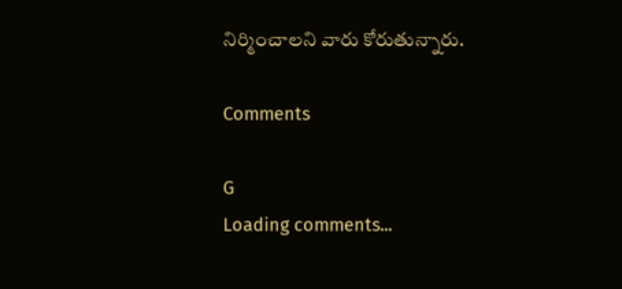నిర్మించాలని వారు కోరుతున్నారు.

Comments

G
Loading comments...